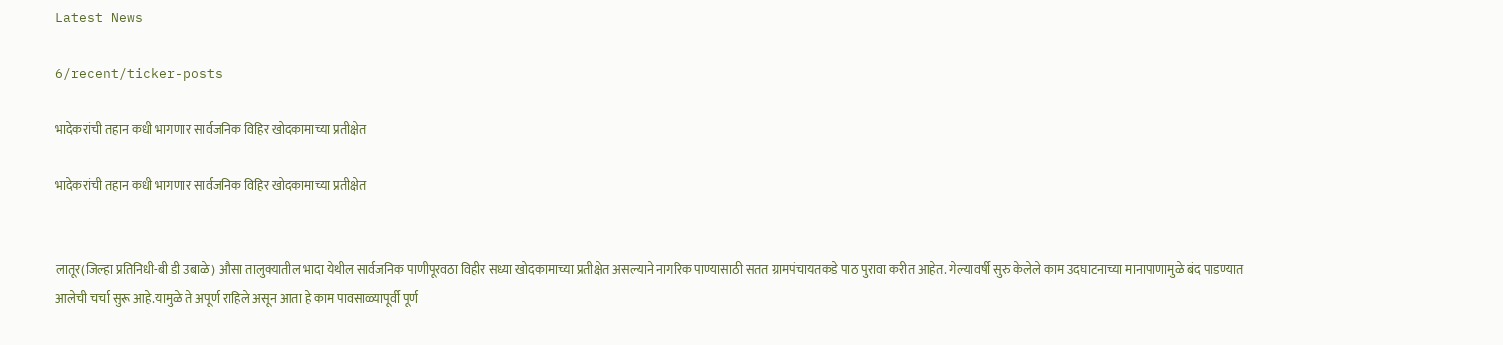Latest News

6/recent/ticker-posts

भादेकरांची तहान कधी भागणार सार्वजनिक विहिर खोदकामाच्या प्रतीक्षेत

भादेकरांची तहान कधी भागणार सार्वजनिक विहिर खोदकामाच्या प्रतीक्षेत


लातूर(जिल्हा प्रतिनिधी-बी डी उबाळे) औसा तालुक्यातील भादा येथील सार्वजनिक पाणीपूरवठा विहीर सध्या खोदकामाच्या प्रतीक्षेत असल्याने नागरिक पाण्यासाठी सतत ग्रामपंचायतकडे पाठ पुरावा करीत आहेत. गेल्यावर्षी सुरु केलेले काम उदघाटनाच्या मानापाणामुळे बंद पाडण्यात आलेची चर्चा सुरू आहे.यामुळे ते अपूर्ण राहिले असून आता हे काम पावसाळ्यापूर्वी पूर्ण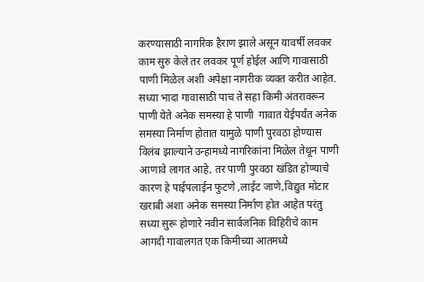करण्यासाठी नागरिक हैराण झाले असून यावर्षी लवकर काम सुरु केले तर लवकर पूर्ण होईल आणि गावासाठी पाणी मिळेल अशी अपेक्षा नागरीक व्यक्त करीत आहेत. सध्या भादा गावासाठी पाच ते सहा किमी अंतरावरून पाणी येते अनेक समस्या हे पाणी  गावात येईपर्यंत अनेक समस्या निर्माण होतात यामुळे पाणी पुरवठा होण्यास विलंब झाल्याने उन्हामध्ये नागरिकांना मिळेल तेथून पाणी आणावे लागत आहे, तर पाणी पुरवठा खंडित होण्याचे कारण हे पाईपलाईन फुटणे ,लाईट जाणे,विद्युत मोटार खराबी अशा अनेक समस्या निर्माण होत आहेत परंतु सध्या सुरू होणारे नवीन सार्वजनिक विहिरीचे काम आगदी गावालगत एक किमीच्या आतमध्ये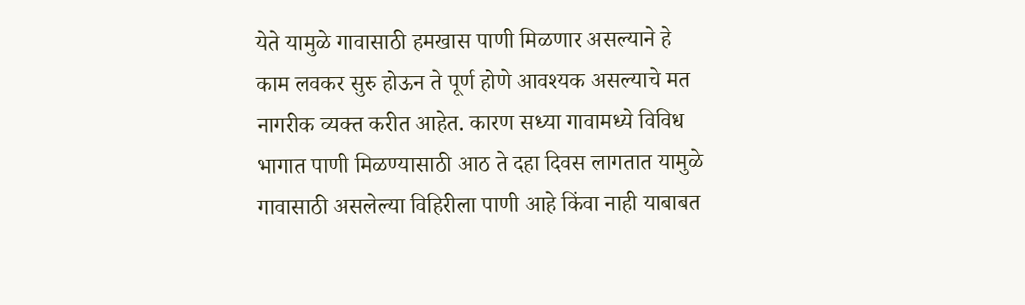येते यामुळे गावासाठी हमखास पाणी मिळणार असल्याने हे काम लवकर सुरु होऊन ते पूर्ण होणे आवश्यक असल्याचे मत नागरीक व्यक्त करीत आहेत. कारण सध्या गावामध्ये विविध भागात पाणी मिळण्यासाठी आठ ते दहा दिवस लागतात यामुळे गावासाठी असलेल्या विहिरीला पाणी आहे किंवा नाही याबाबत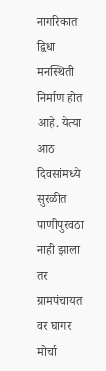नागरिकात द्विधा मनस्थिती निर्माण होत आहे. येत्या आठ दिवसांमध्ये सुरळीत पाणीपुरवठा नाही झाला तर ग्रामपंचायत वर घागर मोर्चा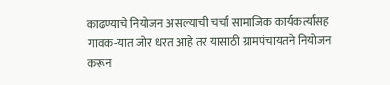काढण्याचे नियोजन असल्याची चर्चा सामाजिक कार्यकर्त्यांसह गावक-यात जोर धरत आहे तर यासाठी ग्रामपंचायतने नियोजन करून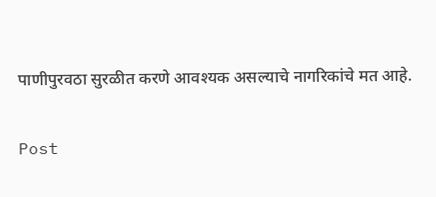पाणीपुरवठा सुरळीत करणे आवश्यक असल्याचे नागरिकांचे मत आहे.

Post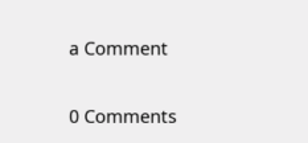a Comment

0 Comments